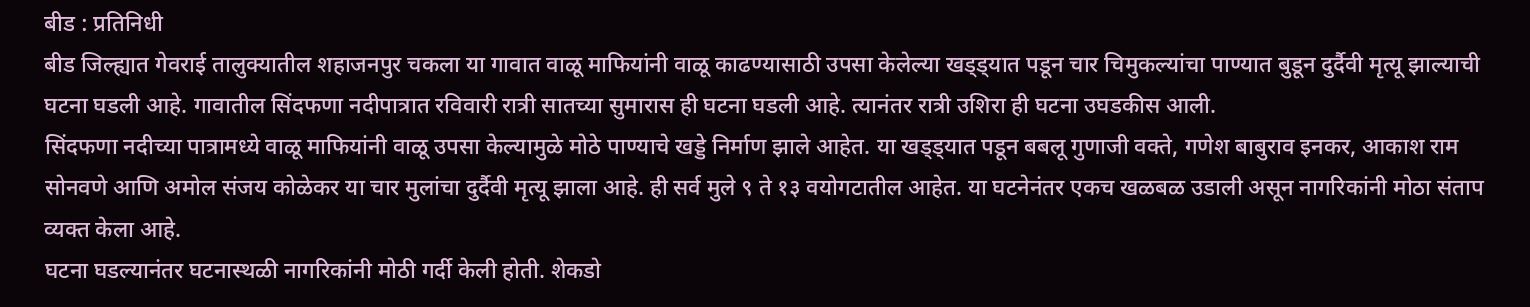बीड : प्रतिनिधी
बीड जिल्ह्यात गेवराई तालुक्यातील शहाजनपुर चकला या गावात वाळू माफियांनी वाळू काढण्यासाठी उपसा केलेल्या खड्ड्यात पडून चार चिमुकल्यांचा पाण्यात बुडून दुर्दैवी मृत्यू झाल्याची घटना घडली आहे. गावातील सिंदफणा नदीपात्रात रविवारी रात्री सातच्या सुमारास ही घटना घडली आहे. त्यानंतर रात्री उशिरा ही घटना उघडकीस आली.
सिंदफणा नदीच्या पात्रामध्ये वाळू माफियांनी वाळू उपसा केल्यामुळे मोठे पाण्याचे खड्डे निर्माण झाले आहेत. या खड्ड्यात पडून बबलू गुणाजी वक्ते, गणेश बाबुराव इनकर, आकाश राम सोनवणे आणि अमोल संजय कोळेकर या चार मुलांचा दुर्दैवी मृत्यू झाला आहे. ही सर्व मुले ९ ते १३ वयोगटातील आहेत. या घटनेनंतर एकच खळबळ उडाली असून नागरिकांनी मोठा संताप व्यक्त केला आहे.
घटना घडल्यानंतर घटनास्थळी नागरिकांनी मोठी गर्दी केली होती. शेकडो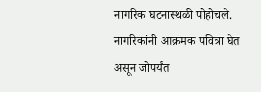नागरिक घटनास्थळी पोहोचले. नागरिकांनी आक्रमक पवित्रा घेत असून जोपर्यंत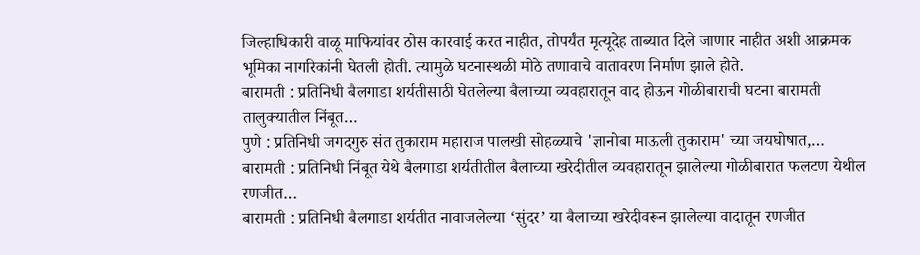जिल्हाधिकारी वाळू माफियांवर ठोस कारवाई करत नाहीत, तोपर्यंत मृत्यूदेह ताब्यात दिले जाणार नाहीत अशी आक्रमक भूमिका नागरिकांनी घेतली होती. त्यामुळे घटनास्थळी मोठे तणावाचे वातावरण निर्माण झाले होते.
बारामती : प्रतिनिधी बैलगाडा शर्यतीसाठी घेतलेल्या बैलाच्या व्यवहारातून वाद होऊन गोळीबाराची घटना बारामती तालुक्यातील निंबूत…
पुणे : प्रतिनिधी जगदगुरु संत तुकाराम महाराज पालखी सोहळ्याचे 'ज्ञानोबा माऊली तुकाराम' च्या जयघोषात,…
बारामती : प्रतिनिधी निंबूत येथे बैलगाडा शर्यतीतील बैलाच्या खरेदीतील व्यवहारातून झालेल्या गोळीबारात फलटण येथील रणजीत…
बारामती : प्रतिनिधी बैलगाडा शर्यतीत नावाजलेल्या ‘सुंदर’ या बैलाच्या खरेदीवरून झालेल्या वादातून रणजीत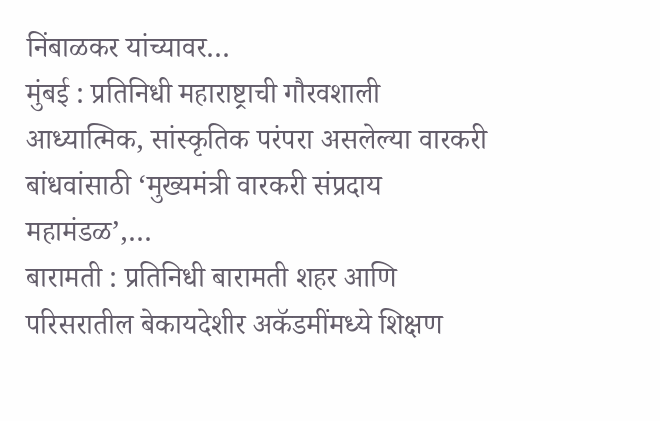निंबाळकर यांच्यावर…
मुंबई : प्रतिनिधी महाराष्ट्राची गौरवशाली आध्यात्मिक, सांस्कृतिक परंपरा असलेल्या वारकरी बांधवांसाठी ‘मुख्यमंत्री वारकरी संप्रदाय महामंडळ’,…
बारामती : प्रतिनिधी बारामती शहर आणि परिसरातील बेकायदेशीर अकॅडमींमध्ये शिक्षण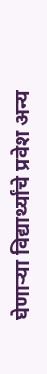घेणाऱ्या विद्यार्थ्यांचे प्रवेश अन्य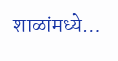शाळांमध्ये…